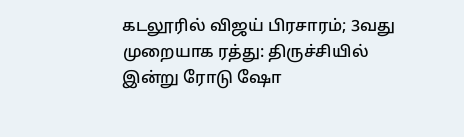கடலூரில் விஜய் பிரசாரம்; 3வது முறையாக ரத்து: திருச்சியில் இன்று ரோடு ஷோ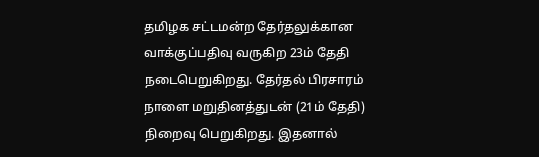தமிழக சட்டமன்ற தேர்தலுக்கான வாக்குப்பதிவு வருகிற 23ம் தேதி நடைபெறுகிறது. தேர்தல் பிரசாரம் நாளை மறுதினத்துடன் (21ம் தேதி) நிறைவு பெறுகிறது. இதனால்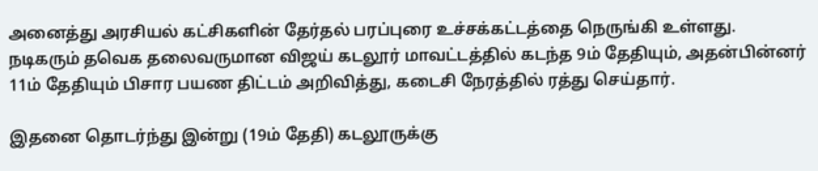அனைத்து அரசியல் கட்சிகளின் தேர்தல் பரப்புரை உச்சக்கட்டத்தை நெருங்கி உள்ளது. நடிகரும் தவெக தலைவருமான விஜய் கடலூர் மாவட்டத்தில் கடந்த 9ம் தேதியும், அதன்பின்னர் 11ம் தேதியும் பிசார பயண திட்டம் அறிவித்து, கடைசி நேரத்தில் ரத்து செய்தார்.

இதனை தொடர்ந்து இன்று (19ம் தேதி) கடலூருக்கு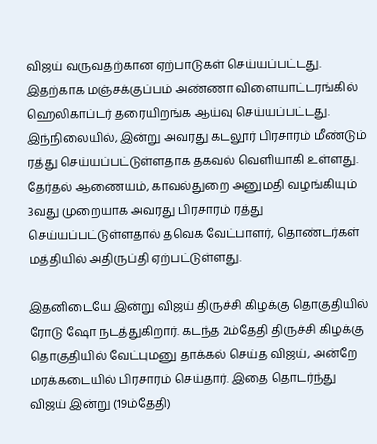விஜய் வருவதற்கான ஏற்பாடுகள் செய்யப்பட்டது. இதற்காக மஞ்சக்குப்பம் அண்ணா விளையாட்டரங்கில் ஹெலிகாப்டர் தரையிறங்க ஆய்வு செய்யப்பட்டது. இந்நிலையில், இன்று அவரது கடலூர் பிரசாரம் மீண்டும் ரத்து செய்யப்பட்டுள்ளதாக தகவல் வெளியாகி உள்ளது. தேர்தல் ஆணையம், காவல்துறை அனுமதி வழங்கியும் 3வது முறையாக அவரது பிரசாரம் ரத்து செய்யப்பட்டுள்ளதால் தவெக வேட்பாளர், தொண்டர்கள் மத்தியில் அதிருப்தி ஏற்பட்டுள்ளது.

இதனிடையே இன்று விஜய் திருச்சி கிழக்கு தொகுதியில் ரோடு ஷோ நடத்துகிறார். கடந்த 2ம்தேதி திருச்சி கிழக்கு தொகுதியில் வேட்புமனு தாக்கல் செய்த விஜய், அன்றே மரக்கடையில் பிரசாரம் செய்தார். இதை தொடர்ந்து விஜய் இன்று (19ம்தேதி)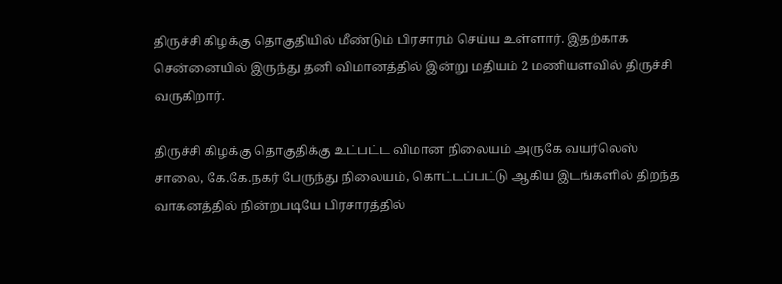திருச்சி கிழக்கு தொகுதியில் மீண்டும் பிரசாரம் செய்ய உள்ளார். இதற்காக சென்னையில் இருந்து தனி விமானத்தில் இன்று மதியம் 2 மணியளவில் திருச்சி வருகிறார்.

திருச்சி கிழக்கு தொகுதிக்கு உட்பட்ட விமான நிலையம் அருகே வயர்லெஸ் சாலை, கே.கே.நகர் பேருந்து நிலையம், கொட்டப்பட்டு ஆகிய இடங்களில் திறந்த வாகனத்தில் நின்றபடியே பிரசாரத்தில்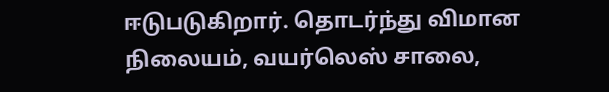ஈடுபடுகிறார். தொடர்ந்து விமான நிலையம், வயர்லெஸ் சாலை,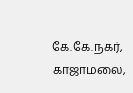கே.கே.நகர், காஜாமலை,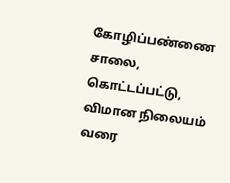கோழிப்பண்ணை சாலை, கொட்டப்பட்டு, விமான நிலையம் வரை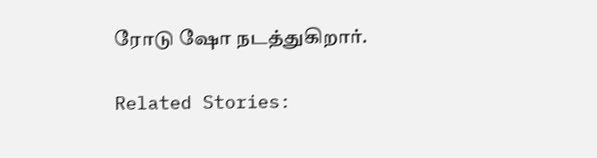ரோடு ஷோ நடத்துகிறார்.

Related Stories: